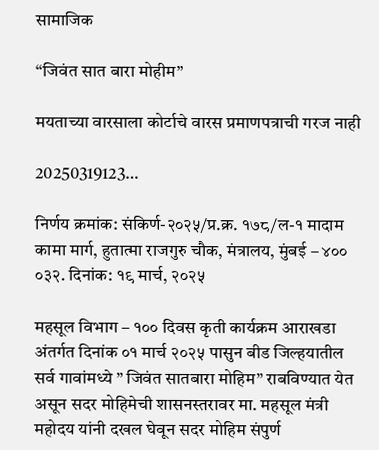सामाजिक

“जिवंत सात बारा मोहीम”

मयताच्या वारसाला कोर्टाचे वारस प्रमाणपत्राची गरज नाही

20250319123…

निर्णय क्रमांक: संकिर्ण-२०२५/प्र.क्र. १७८/ल-१ मादाम कामा मार्ग, हुतात्मा राजगुरु चौक, मंत्रालय, मुंबई – ४०० ०३२. दिनांक: १९ मार्च, २०२५

महसूल विभाग – १०० दिवस कृती कार्यक्रम आराखडा अंतर्गत दिनांक ०१ मार्च २०२५ पासुन बीड जिल्हयातील सर्व गावांमध्ये ” जिवंत सातबारा मोहिम” राबविण्यात येत असून सदर मोहिमेची शासनस्तरावर मा. महसूल मंत्री महोदय यांनी दखल घेवून सदर मोहिम संपुर्ण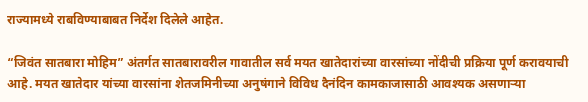राज्यामध्ये राबविण्याबाबत निर्देश दिलेले आहेत.

“जिवंत सातबारा मोहिम” अंतर्गत सातबारावरील गावातील सर्व मयत खातेदारांच्या वारसांच्या नोंदीची प्रक्रिया पूर्ण करावयाची आहे. मयत खातेदार यांच्या वारसांना शेतजमिनीच्या अनुषंगाने विविध दैनंदिन कामकाजासाठी आवश्यक असणाऱ्या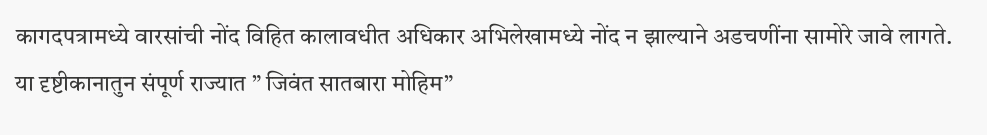कागदपत्रामध्ये वारसांची नोंद विहित कालावधीत अधिकार अभिलेखामध्ये नोंद न झाल्याने अडचणींना सामोरे जावे लागते. या दृष्टीकानातुन संपूर्ण राज्यात ” जिवंत सातबारा मोहिम”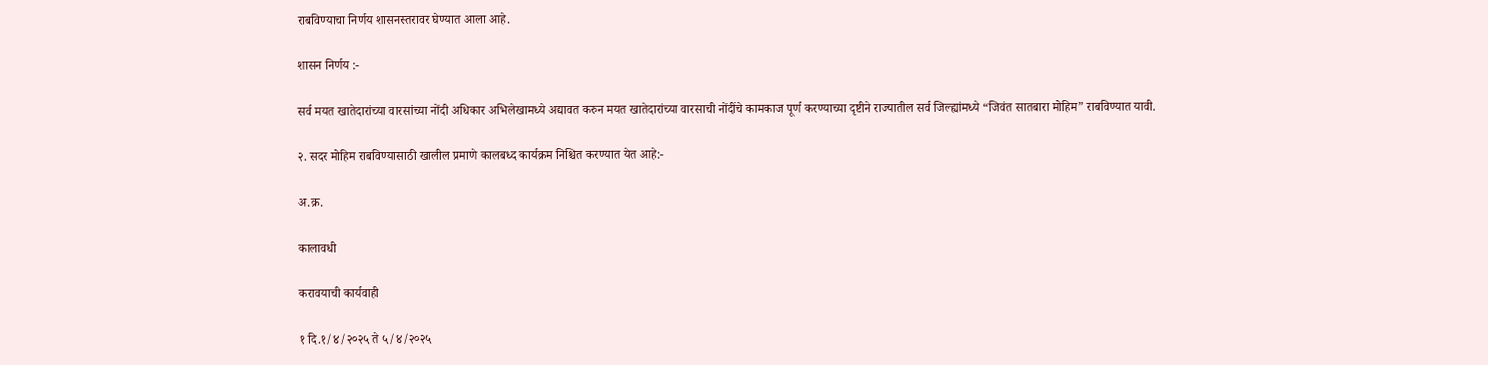राबविण्याचा निर्णय शासनस्तरावर घेण्यात आला आहे.

शासन निर्णय :-

सर्व मयत खातेदारांच्या वारसांच्या नोंदी अधिकार अभिलेखामध्ये अद्यावत करुन मयत खातेदारांच्या वारसाची नोंदींचे कामकाज पूर्ण करण्याच्या दृष्टीने राज्यातील सर्व जिल्ह्यांमध्ये “जिवंत सातबारा मोहिम” राबविण्यात यावी.

२. सदर मोहिम राबविण्यासाठी खालील प्रमाणे कालबध्द कार्यक्रम निश्चित करण्यात येत आहे:-

अ.क्र.

कालावधी

करावयाची कार्यवाही

१ दि.१/४/२०२५ ते ५/४/२०२५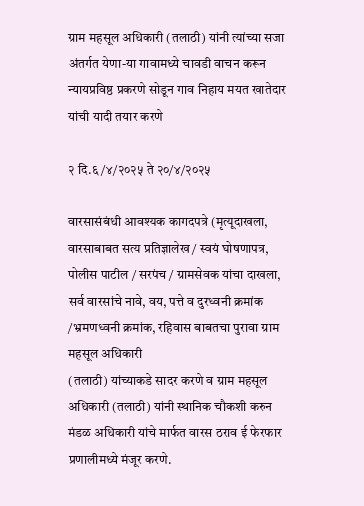ग्राम महसूल अधिकारी (तलाठी) यांनी त्यांच्या सजा अंतर्गत येणा-या गावामध्ये चावडी वाचन करून न्यायप्रविष्ठ प्रकरणे सोडून गाव निहाय मयत खातेदार यांची यादी तयार करणे

२ दि.६/४/२०२५ ते २०/४/२०२५

वारसासंबंधी आवश्यक कागदपत्रे (मृत्यूदाखला, वारसाबाबत सत्य प्रतिज्ञालेख / स्वयं घोषणापत्र, पोलीस पाटील / सरपंच / ग्रामसेवक यांचा दाखला, सर्व वारसांचे नावे, वय, पत्ते व दुरध्वनी क्रमांक /भ्रमणध्वनी क्रमांक, रहिवास बाबतचा पुरावा ग्राम महसूल अधिकारी
(तलाठी) यांच्याकडे सादर करणे व ग्राम महसूल अधिकारी (तलाठी) यांनी स्थानिक चौकशी करुन मंडळ अधिकारी यांचे मार्फत वारस ठराव ई फेरफार प्रणालीमध्ये मंजूर करणे.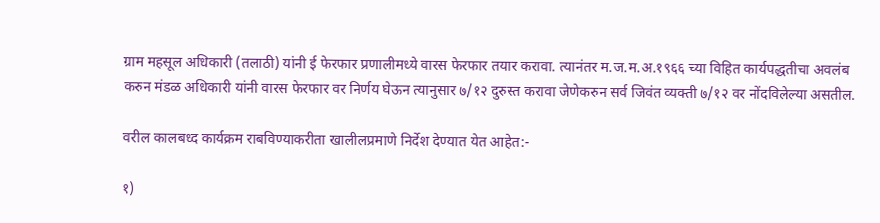ग्राम महसूल अधिकारी (तलाठी) यांनी ई फेरफार प्रणालीमध्ये वारस फेरफार तयार करावा. त्यानंतर म.ज.म.अ.१९६६ च्या विहित कार्यपद्धतीचा अवलंब करुन मंडळ अधिकारी यांनी वारस फेरफार वर निर्णय घेऊन त्यानुसार ७/१२ दुरुस्त करावा जेणेकरुन सर्व जिवंत व्यक्ती ७/१२ वर नोंदविलेल्या असतील.

वरील कालबध्द कार्यक्रम राबविण्याकरीता खालीलप्रमाणे निर्देश देण्यात येत आहेत:-

१)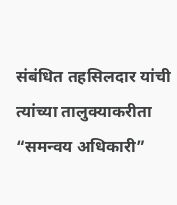संबंधित तहसिलदार यांची त्यांच्या तालुक्याकरीता “समन्वय अधिकारी”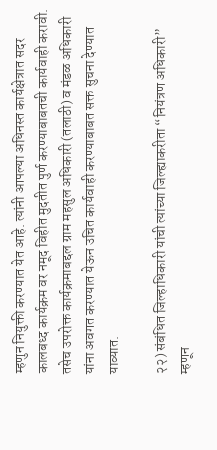म्हणुन नियुक्ती करण्यात येत आहे. त्यांनी आपल्या अधिनस्त कार्यक्षेत्रात सदर कालबध्द कार्यक्रम वर नमूद विहीत मुदतीत पुर्ण करण्याबाबतची कार्यवाही करावी. तसेच उपरोक्त कार्यक्रमाबद्दल ग्राम महसुल अधिकारी (तलाठी) व मंडळ अधिकारी यांना अवगत करण्यात येऊन उचित कार्यवाही करण्याबाबत सक्त सुचना देण्यात याव्यात.

२२) संबंधित जिल्हाधिकारी यांची त्यांच्या जिल्ह्याकरीता “नियंत्रण अधिकारी” म्हणून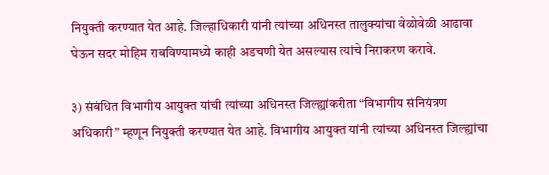नियुक्ती करण्यात येत आहे. जिल्हाधिकारी यांनी त्यांच्या अधिनस्त तालुक्यांचा वेळोवेळी आढावा घेऊन सदर मोहिम राबविण्यामध्ये काही अडचणी येत असल्यास त्यांचे निराकरण करावे.

३) संबंधित विभागीय आयुक्त यांची त्यांच्या अधिनस्त जिल्ह्यांकरीता “विभागीय संनियंत्रण अधिकारी” म्हणून नियुक्ती करण्यात येत आहे. विभागीय आयुक्त यांनी त्यांच्या अधिनस्त जिल्ह्यांचा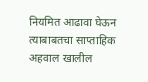नियमित आढावा घेऊन त्याबाबतचा साप्ताहिक अहवाल खालील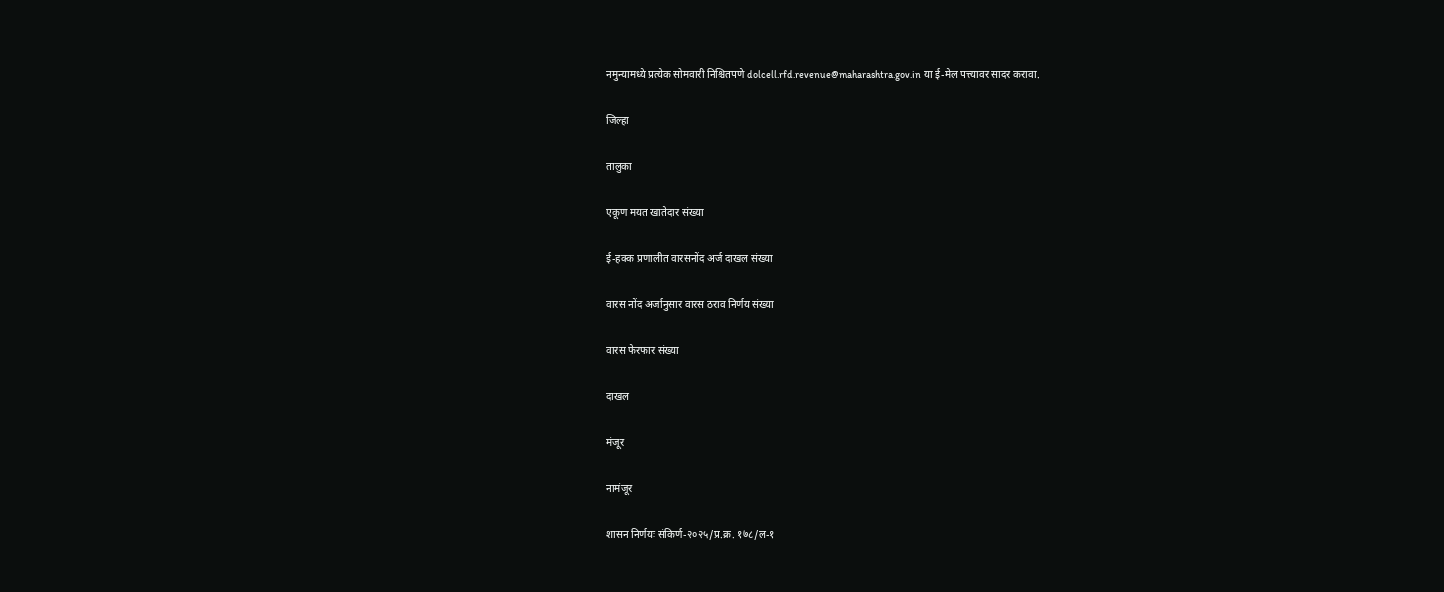नमुन्यामध्ये प्रत्येक सोमवारी निश्चितपणे dolcell.rfd.revenue@maharashtra.gov.in या ई-मेल पत्त्यावर सादर करावा.

जिल्हा

तालुका

एकूण मयत खातेदार संख्या

ई-हक्क प्रणालीत वारसनोंद अर्ज दाखल संख्या

वारस नोंद अर्जानुसार वारस ठराव निर्णय संख्या

वारस फेरफार संख्या

दाखल

मंजूर

नामंजूर

शासन निर्णयः संकिर्ण-२०२५/प्र.क्र. १७८/ल-१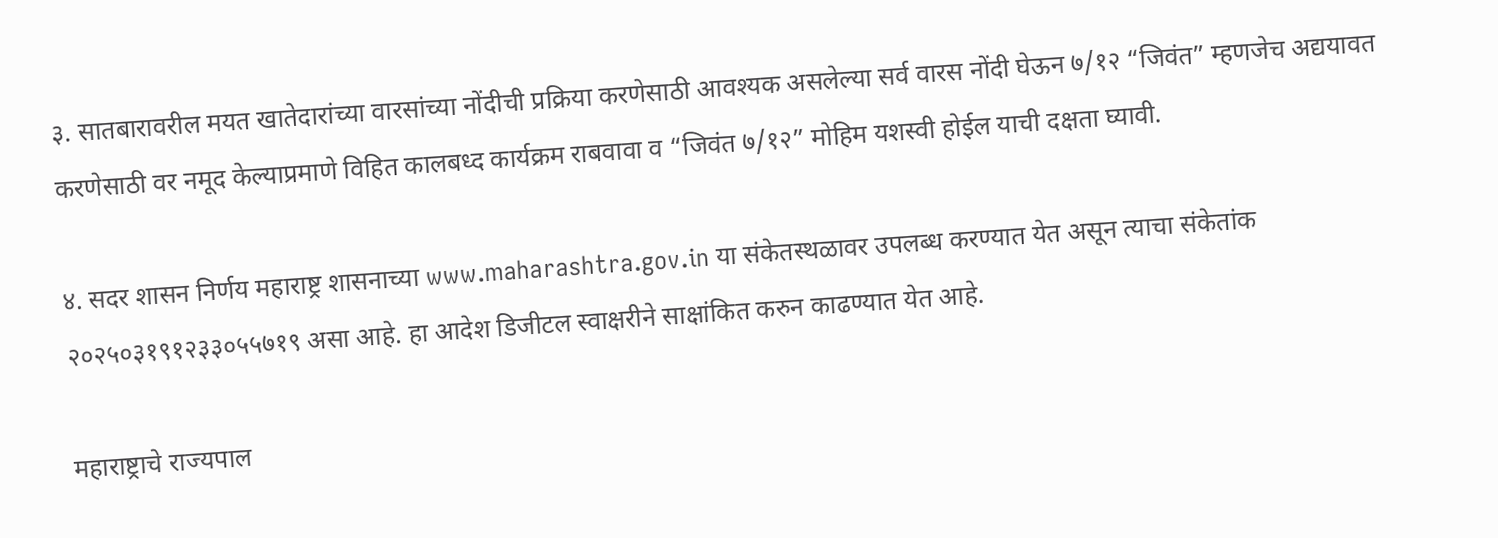३. सातबारावरील मयत खातेदारांच्या वारसांच्या नोंदीची प्रक्रिया करणेसाठी आवश्यक असलेल्या सर्व वारस नोंदी घेऊन ७/१२ “जिवंत” म्हणजेच अद्ययावत करणेसाठी वर नमूद केल्याप्रमाणे विहित कालबध्द कार्यक्रम राबवावा व “जिवंत ७/१२” मोहिम यशस्वी होईल याची दक्षता घ्यावी.

४. सदर शासन निर्णय महाराष्ट्र शासनाच्या www.maharashtra.gov.in या संकेतस्थळावर उपलब्ध करण्यात येत असून त्याचा संकेतांक २०२५०३१९१२३३०५५७१९ असा आहे. हा आदेश डिजीटल स्वाक्षरीने साक्षांकित करुन काढण्यात येत आहे.

महाराष्ट्राचे राज्यपाल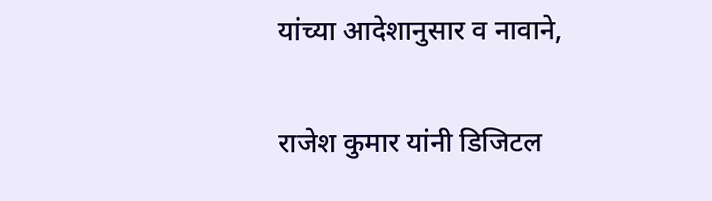यांच्या आदेशानुसार व नावाने,

राजेश कुमार यांनी डिजिटल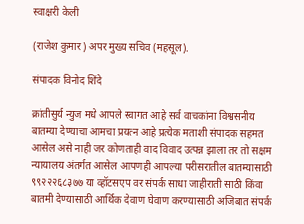स्वाक्षरी केली

(राजेश कुमार) अपर मुख्य सचिव (महसूल).

संपादक विनोद शिंदे

क्रांतीसुर्य न्युज मधे आपले स्वागत आहे सर्व वाचकांना विश्वसनीय बातम्या देण्याचा आमचा प्रयत्न आहे प्रत्येक मताशी संपादक सहमत आसेल असे नाही जर कोणताही वाद विवाद उत्पन्न झाला तर तो सक्षम न्यायालय अंतर्गत आसेल आपणही आपल्या परीसरातील बातम्यासाठी ९९२२२६८३७७ या व्हॉटसएप वर संपर्क साधा जाहीराती साठी किंवा बातमी देण्यासाठी आर्थिक देवाण घेवाण करण्यासाठी अजिबात संपर्क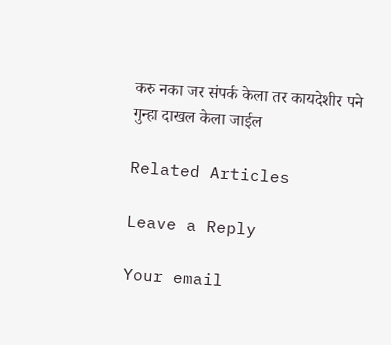करु नका जर संपर्क केला तर कायदेशीर पने गुन्हा दाखल केला जाईल

Related Articles

Leave a Reply

Your email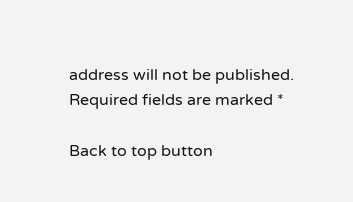address will not be published. Required fields are marked *

Back to top button